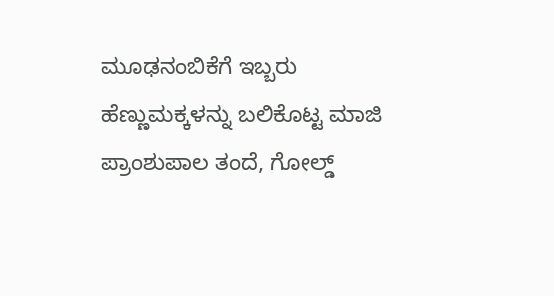ಮೂಢನಂಬಿಕೆಗೆ ಇಬ್ಬರು ಹೆಣ್ಣುಮಕ್ಕಳನ್ನು ಬಲಿಕೊಟ್ಟ ಮಾಜಿ ಪ್ರಾಂಶುಪಾಲ ತಂದೆ, ಗೋಲ್ಡ್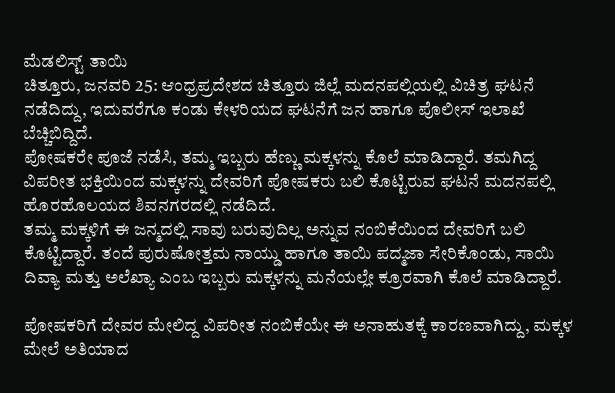ಮೆಡಲಿಸ್ಟ್ ತಾಯಿ
ಚಿತ್ತೂರು, ಜನವರಿ 25: ಆಂಧ್ರಪ್ರದೇಶದ ಚಿತ್ತೂರು ಜಿಲ್ಲೆ ಮದನಪಲ್ಲಿಯಲ್ಲಿ ವಿಚಿತ್ರ ಘಟನೆ ನಡೆದಿದ್ದು, ಇದುವರೆಗೂ ಕಂಡು ಕೇಳರಿಯದ ಘಟನೆಗೆ ಜನ ಹಾಗೂ ಪೊಲೀಸ್ ಇಲಾಖೆ ಬೆಚ್ಚಿಬಿದ್ದಿದೆ.
ಪೋಷಕರೇ ಪೂಜೆ ನಡೆಸಿ, ತಮ್ಮ ಇಬ್ಬರು ಹೆಣ್ಣು ಮಕ್ಕಳನ್ನು ಕೊಲೆ ಮಾಡಿದ್ದಾರೆ. ತಮಗಿದ್ದ ವಿಪರೀತ ಭಕ್ತಿಯಿಂದ ಮಕ್ಕಳನ್ನು ದೇವರಿಗೆ ಪೋಷಕರು ಬಲಿ ಕೊಟ್ಟಿರುವ ಘಟನೆ ಮದನಪಲ್ಲಿ ಹೊರಹೊಲಯದ ಶಿವನಗರದಲ್ಲಿ ನಡೆದಿದೆ.
ತಮ್ಮ ಮಕ್ಕಳಿಗೆ ಈ ಜನ್ಮದಲ್ಲಿ ಸಾವು ಬರುವುದಿಲ್ಲ ಅನ್ನುವ ನಂಬಿಕೆಯಿಂದ ದೇವರಿಗೆ ಬಲಿ ಕೊಟ್ಟಿದ್ದಾರೆ. ತಂದೆ ಪುರುಷೋತ್ತಮ ನಾಯ್ಡು ಹಾಗೂ ತಾಯಿ ಪದ್ಮಜಾ ಸೇರಿಕೊಂಡು, ಸಾಯಿ ದಿವ್ಯಾ ಮತ್ತು ಅಲೆಖ್ಯಾ ಎಂಬ ಇಬ್ಬರು ಮಕ್ಕಳನ್ನು ಮನೆಯಲ್ಲೇ ಕ್ರೂರವಾಗಿ ಕೊಲೆ ಮಾಡಿದ್ದಾರೆ.

ಪೋಷಕರಿಗೆ ದೇವರ ಮೇಲಿದ್ದ ವಿಪರೀತ ನಂಬಿಕೆಯೇ ಈ ಅನಾಹುತಕ್ಕೆ ಕಾರಣವಾಗಿದ್ದು, ಮಕ್ಕಳ ಮೇಲೆ ಅತಿಯಾದ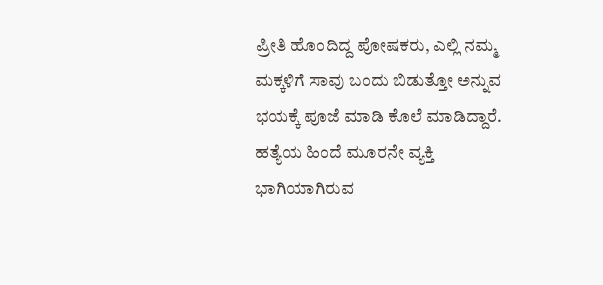ಪ್ರೀತಿ ಹೊಂದಿದ್ದ ಪೋಷಕರು, ಎಲ್ಲಿ ನಮ್ಮ ಮಕ್ಕಳಿಗೆ ಸಾವು ಬಂದು ಬಿಡುತ್ತೋ ಅನ್ನುವ ಭಯಕ್ಕೆ ಪೂಜೆ ಮಾಡಿ ಕೊಲೆ ಮಾಡಿದ್ದಾರೆ.
ಹತ್ಯೆಯ ಹಿಂದೆ ಮೂರನೇ ವ್ಯಕ್ತಿ ಭಾಗಿಯಾಗಿರುವ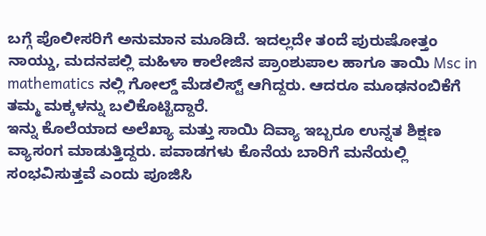ಬಗ್ಗೆ ಪೊಲೀಸರಿಗೆ ಅನುಮಾನ ಮೂಡಿದೆ. ಇದಲ್ಲದೇ ತಂದೆ ಪುರುಷೋತ್ತಂ ನಾಯ್ಡು, ಮದನಪಲ್ಲಿ ಮಹಿಳಾ ಕಾಲೇಜಿನ ಪ್ರಾಂಶುಪಾಲ ಹಾಗೂ ತಾಯಿ Msc in mathematics ನಲ್ಲಿ ಗೋಲ್ಡ್ ಮೆಡಲಿಸ್ಟ್ ಆಗಿದ್ದರು. ಆದರೂ ಮೂಢನಂಬಿಕೆಗೆ ತಮ್ಮ ಮಕ್ಕಳನ್ನು ಬಲಿಕೊಟ್ಟಿದ್ದಾರೆ.
ಇನ್ನು ಕೊಲೆಯಾದ ಅಲೆಖ್ಯಾ ಮತ್ತು ಸಾಯಿ ದಿವ್ಯಾ ಇಬ್ಬರೂ ಉನ್ನತ ಶಿಕ್ಷಣ ವ್ಯಾಸಂಗ ಮಾಡುತ್ತಿದ್ದರು. ಪವಾಡಗಳು ಕೊನೆಯ ಬಾರಿಗೆ ಮನೆಯಲ್ಲಿ ಸಂಭವಿಸುತ್ತವೆ ಎಂದು ಪೂಜಿಸಿ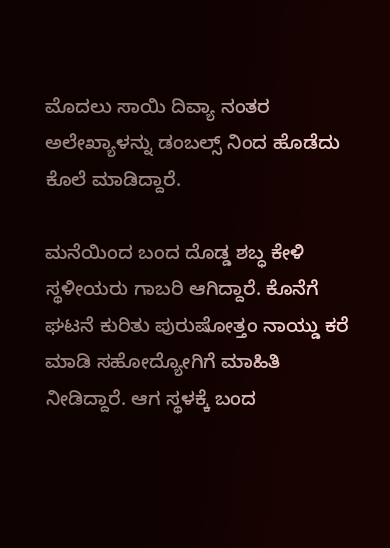ಮೊದಲು ಸಾಯಿ ದಿವ್ಯಾ ನಂತರ ಅಲೇಖ್ಯಾಳನ್ನು ಡಂಬಲ್ಸ್ ನಿಂದ ಹೊಡೆದು ಕೊಲೆ ಮಾಡಿದ್ದಾರೆ.

ಮನೆಯಿಂದ ಬಂದ ದೊಡ್ಡ ಶಬ್ಧ ಕೇಳಿ ಸ್ಥಳೀಯರು ಗಾಬರಿ ಆಗಿದ್ದಾರೆ. ಕೊನೆಗೆ ಘಟನೆ ಕುರಿತು ಪುರುಷೋತ್ತಂ ನಾಯ್ಡು ಕರೆ ಮಾಡಿ ಸಹೋದ್ಯೋಗಿಗೆ ಮಾಹಿತಿ ನೀಡಿದ್ದಾರೆ. ಆಗ ಸ್ಥಳಕ್ಕೆ ಬಂದ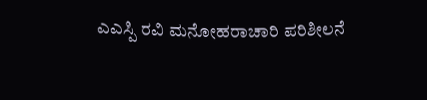ಎಎಸ್ಪಿ ರವಿ ಮನೋಹರಾಚಾರಿ ಪರಿಶೀಲನೆ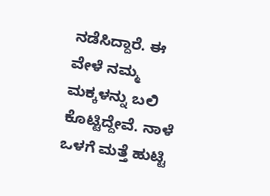ನಡೆಸಿದ್ದಾರೆ. ಈ ವೇಳೆ ನಮ್ಮ ಮಕ್ಕಳನ್ನು ಬಲಿ ಕೊಟ್ಟಿದ್ದೇವೆ. ನಾಳೆ ಒಳಗೆ ಮತ್ತೆ ಹುಟ್ಟಿ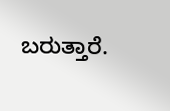ಬರುತ್ತಾರೆ.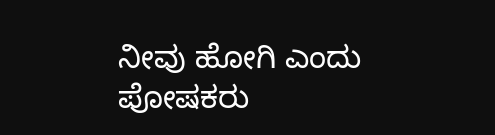ನೀವು ಹೋಗಿ ಎಂದು ಪೋಷಕರು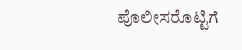ಪೊಲೀಸರೊಟ್ಟಿಗೆ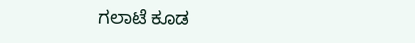ಗಲಾಟೆ ಕೂಡ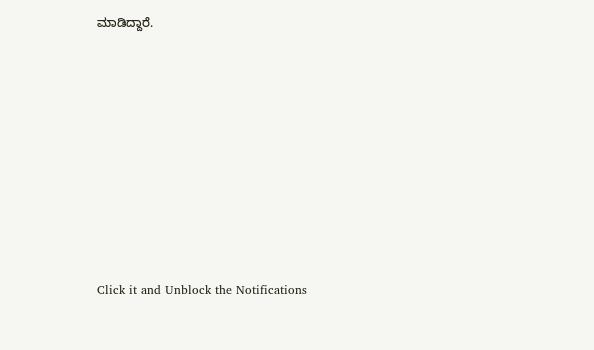ಮಾಡಿದ್ದಾರೆ.












Click it and Unblock the Notifications